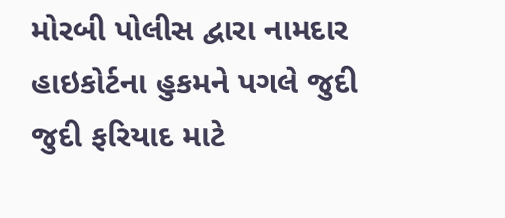મોરબી પોલીસ દ્વારા નામદાર હાઇકોર્ટના હુકમને પગલે જુદી જુદી ફરિયાદ માટે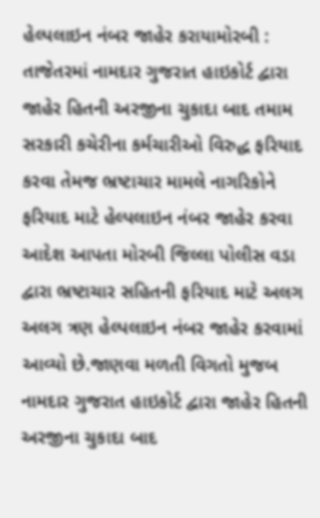હેલ્પલાઇન નંબર જાહેર કરાયામોરબી : તાજેતરમાં નામદાર ગુજરાત હાઇકોર્ટ દ્વારા જાહેર હિતની અરજીના ચુકાદા બાદ તમામ સરકારી કચેરીના કર્મચારીઓ વિરુદ્ધ ફરિયાદ કરવા તેમજ ભ્રષ્ટાચાર મામલે નાગરિકોને ફરિયાદ માટે હેલ્પલાઇન નંબર જાહેર કરવા આદેશ આપતા મોરબી જિલ્લા પોલીસ વડા દ્વારા ભ્રષ્ટાચાર સહિતની ફરિયાદ માટે અલગ અલગ ત્રણ હેલ્પલાઇન નંબર જાહેર કરવામાં આવ્યો છે.જાણવા મળતી વિગતો મુજબ નામદાર ગુજરાત હાઇકોર્ટ દ્વારા જાહેર હિતની અરજીના ચુકાદા બાદ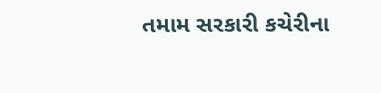તમામ સરકારી કચેરીના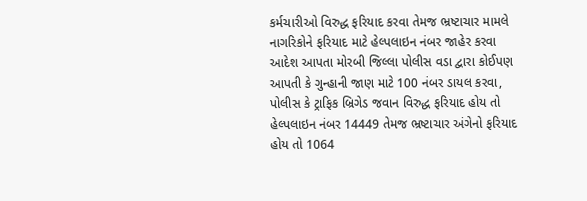કર્મચારીઓ વિરુદ્ધ ફરિયાદ કરવા તેમજ ભ્રષ્ટાચાર મામલે નાગરિકોને ફરિયાદ માટે હેલ્પલાઇન નંબર જાહેર કરવા આદેશ આપતા મોરબી જિલ્લા પોલીસ વડા દ્વારા કોઈપણ આપતી કે ગુન્હાની જાણ માટે 100 નંબર ડાયલ કરવા, પોલીસ કે ટ્રાફિક બ્રિગેડ જવાન વિરુદ્ધ ફરિયાદ હોય તો હેલ્પલાઇન નંબર 14449 તેમજ ભ્રષ્ટાચાર અંગેનો ફરિયાદ હોય તો 1064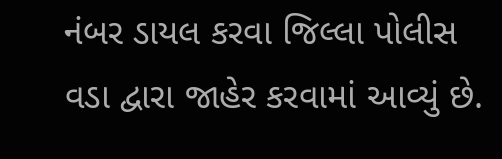નંબર ડાયલ કરવા જિલ્લા પોલીસ વડા દ્વારા જાહેર કરવામાં આવ્યું છે.